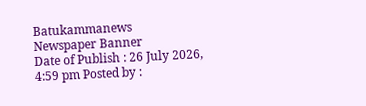Batukammanews
Newspaper Banner
Date of Publish : 26 July 2026, 4:59 pm Posted by :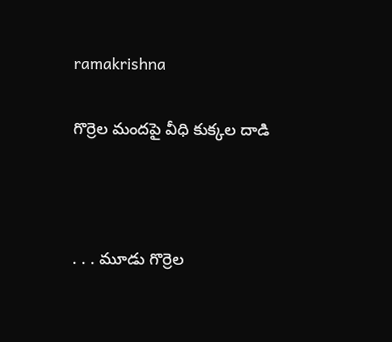ramakrishna

గొర్రెల మందపై వీధి కుక్కల దాడి



. . . మూడు గొర్రెల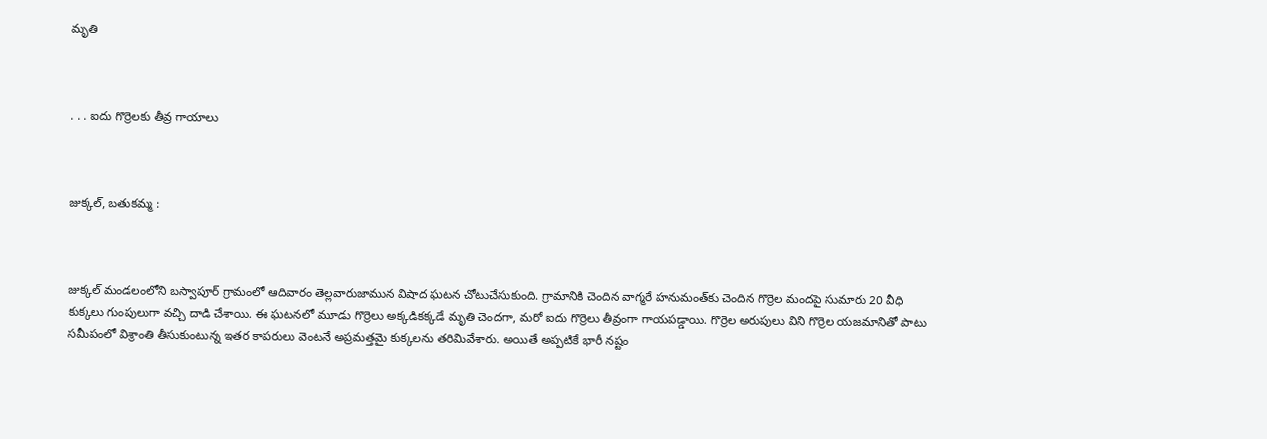మృతి



. . . ఐదు గొర్రెలకు తీవ్ర గాయాలు



జుక్కల్, బతుకమ్మ :



జుక్కల్ మండలంలోని బస్వాపూర్ గ్రామంలో ఆదివారం తెల్లవారుజామున విషాద ఘటన చోటుచేసుకుంది. గ్రామానికి చెందిన వాగ్మరే హనుమంత్‌కు చెందిన గొర్రెల మందపై సుమారు 20 వీధి కుక్కలు గుంపులుగా వచ్చి దాడి చేశాయి. ఈ ఘటనలో మూడు గొర్రెలు అక్కడికక్కడే మృతి చెందగా, మరో ఐదు గొర్రెలు తీవ్రంగా గాయపడ్డాయి. గొర్రెల అరుపులు విని గొర్రెల యజమానితో పాటు సమీపంలో విశ్రాంతి తీసుకుంటున్న ఇతర కాపరులు వెంటనే అప్రమత్తమై కుక్కలను తరిమివేశారు. అయితే అప్పటికే భారీ నష్టం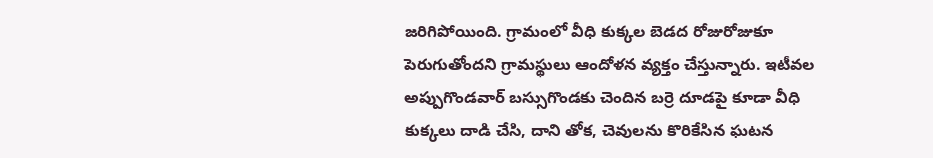జరిగిపోయింది. గ్రామంలో వీధి కుక్కల బెడద రోజురోజుకూ పెరుగుతోందని గ్రామస్థులు ఆందోళన వ్యక్తం చేస్తున్నారు. ఇటీవల అప్పుగొండవార్ బస్సుగొండకు చెందిన బర్రె దూడపై కూడా వీధి కుక్కలు దాడి చేసి, దాని తోక, చెవులను కొరికేసిన ఘటన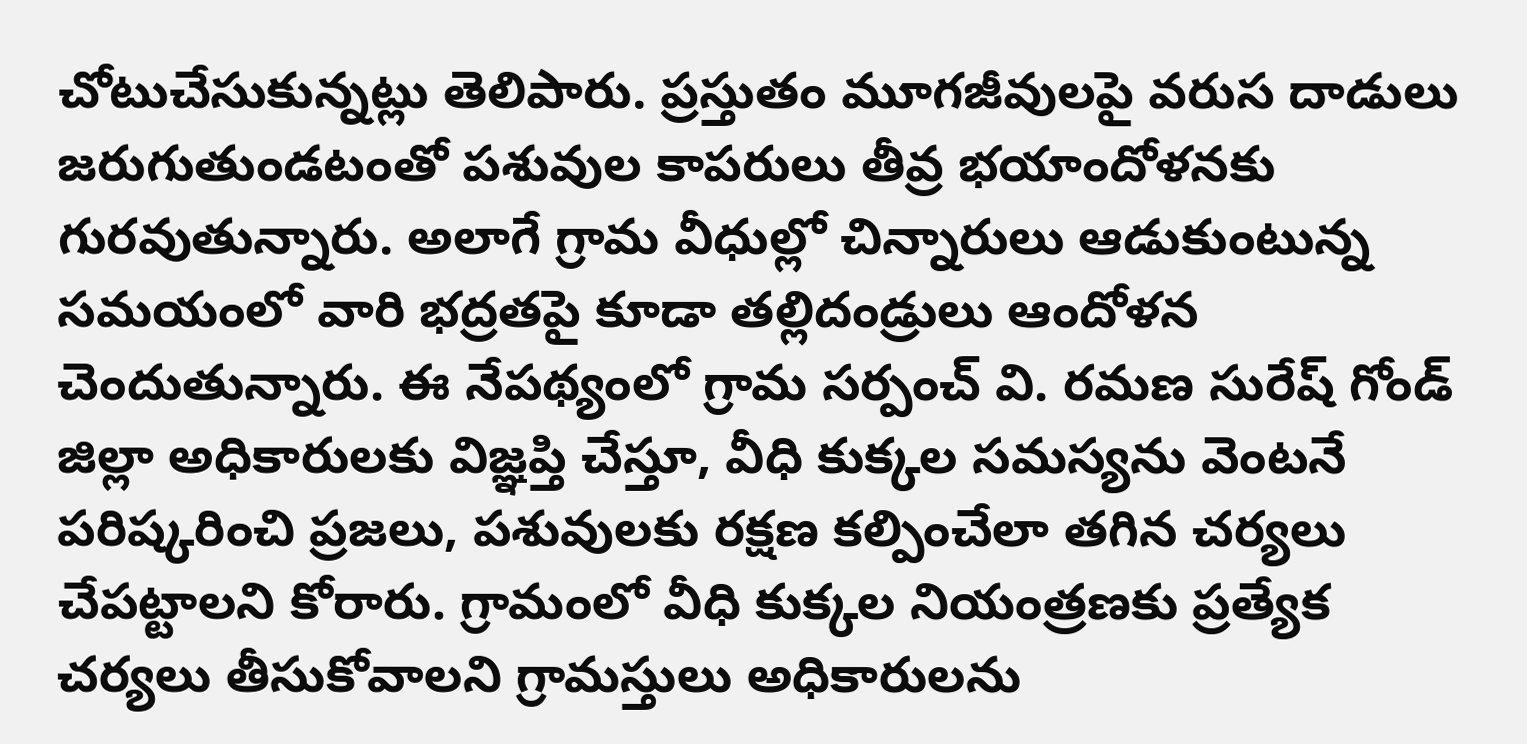చోటుచేసుకున్నట్లు తెలిపారు. ప్రస్తుతం మూగజీవులపై వరుస దాడులు జరుగుతుండటంతో పశువుల కాపరులు తీవ్ర భయాందోళనకు గురవుతున్నారు. అలాగే గ్రామ వీధుల్లో చిన్నారులు ఆడుకుంటున్న సమయంలో వారి భద్రతపై కూడా తల్లిదండ్రులు ఆందోళన చెందుతున్నారు. ఈ నేపథ్యంలో గ్రామ సర్పంచ్ వి. రమణ సురేష్ గోండ్ జిల్లా అధికారులకు విజ్ఞప్తి చేస్తూ, వీధి కుక్కల సమస్యను వెంటనే పరిష్కరించి ప్రజలు, పశువులకు రక్షణ కల్పించేలా తగిన చర్యలు చేపట్టాలని కోరారు. గ్రామంలో వీధి కుక్కల నియంత్రణకు ప్రత్యేక చర్యలు తీసుకోవాలని గ్రామస్తులు అధికారులను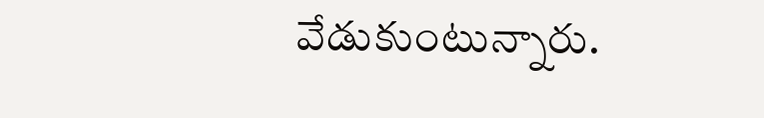వేడుకుంటున్నారు.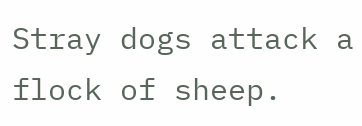Stray dogs attack a flock of sheep.